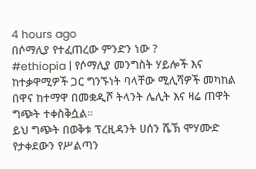4 hours ago
በሶማሊያ የተፈጠረው ምንድን ነው ?
#ethiopia | የሶማሊያ መንግስት ሃይሎች እና ከተቃዋሚዎች ጋር ግንኙነት ባላቸው ሚሊሻዎች መካከል በዋና ከተማዋ በመቋዲሾ ትላንት ሌሊት እና ዛሬ ጠዋት ግጭት ተቀስቅሷል።
ይህ ግጭት በወቅቱ ፕረዚዳንት ሀሰን ሼኽ ሞሃሙድ የታቀደውን የሥልጣን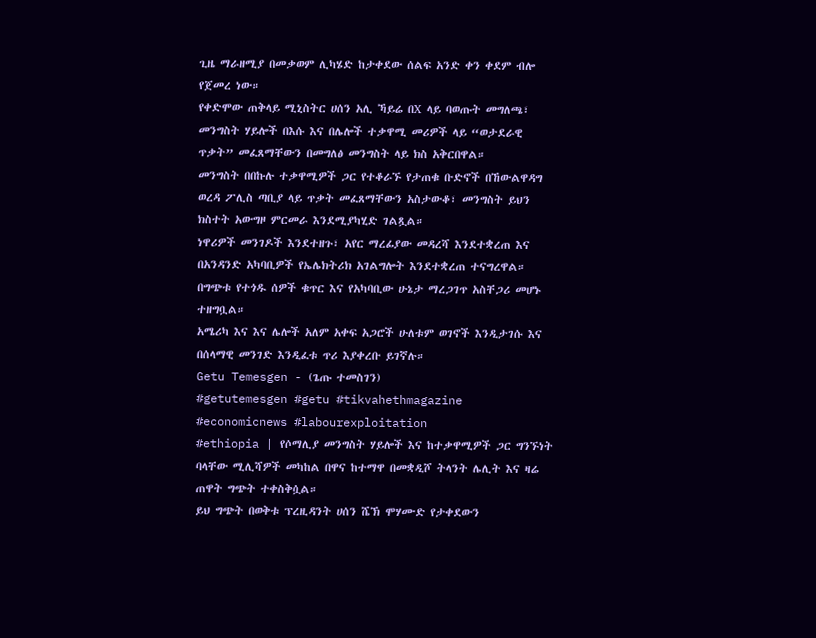ጊዜ ማራዘሚያ በመቃወም ሊካሄድ ከታቀደው ሰልፍ አንድ ቀን ቀደም ብሎ የጀመረ ነው።
የቀድሞው ጠቅላይ ሚኒስትር ሀሰን አሊ ኻይሬ በX ላይ ባወጡት መግለጫ፣ መንግስት ሃይሎች በእሱ እና በሌሎች ተቃዋሚ መሪዎች ላይ “ወታደራዊ ጥቃት” መፈጸማቸውን በመግለፅ መንግስት ላይ ክስ አቅርበዋል።
መንግስት በበኩሉ ተቃዋሚዎች ጋር የተቆራኙ የታጠቁ ቡድኖች በኸውልዋዳግ ወረዳ ፖሊስ ጣቢያ ላይ ጥቃት መፈጸማቸውን አስታውቆ፣ መንግስት ይህን ክስተት አውግዞ ምርመራ እንደሚያካሂድ ገልጿል።
ነዋሪዎች መንገዶች እንደተዘጉ፣ አየር ማረፊያው መዳረሻ እንደተቋረጠ እና በአንዳንድ አካባቢዎች የኤሌክትሪክ አገልግሎት እንደተቋረጠ ተናግረዋል።
በግጭቱ የተጎዱ ሰዎች ቁጥር እና የአካባቢው ሁኔታ ማረጋገጥ አስቸጋሪ መሆኑ ተዘግቧል።
አሜሪካ እና እና ሌሎች አለም አቀፍ አጋሮች ሁለቱም ወገኖች እንዲታገሱ እና በሰላማዊ መንገድ እንዲፈቱ ጥሪ እያቀረቡ ይገኛሉ።
Getu Temesgen - (ጌጡ ተመስገን)
#getutemesgen #getu #tikvahethmagazine #economicnews #labourexploitation
#ethiopia | የሶማሊያ መንግስት ሃይሎች እና ከተቃዋሚዎች ጋር ግንኙነት ባላቸው ሚሊሻዎች መካከል በዋና ከተማዋ በመቋዲሾ ትላንት ሌሊት እና ዛሬ ጠዋት ግጭት ተቀስቅሷል።
ይህ ግጭት በወቅቱ ፕረዚዳንት ሀሰን ሼኽ ሞሃሙድ የታቀደውን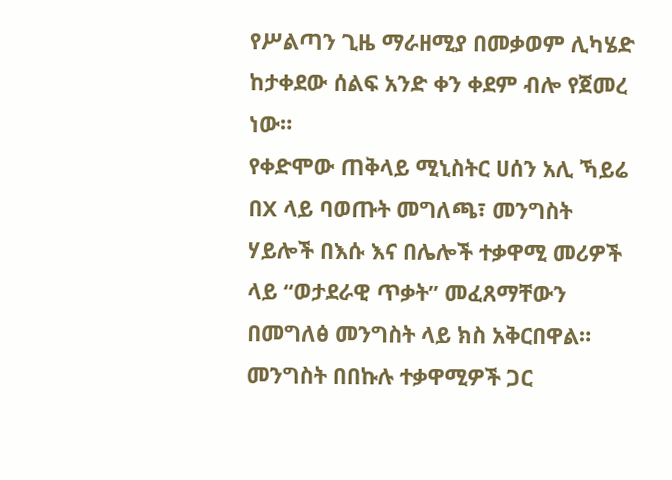የሥልጣን ጊዜ ማራዘሚያ በመቃወም ሊካሄድ ከታቀደው ሰልፍ አንድ ቀን ቀደም ብሎ የጀመረ ነው።
የቀድሞው ጠቅላይ ሚኒስትር ሀሰን አሊ ኻይሬ በX ላይ ባወጡት መግለጫ፣ መንግስት ሃይሎች በእሱ እና በሌሎች ተቃዋሚ መሪዎች ላይ “ወታደራዊ ጥቃት” መፈጸማቸውን በመግለፅ መንግስት ላይ ክስ አቅርበዋል።
መንግስት በበኩሉ ተቃዋሚዎች ጋር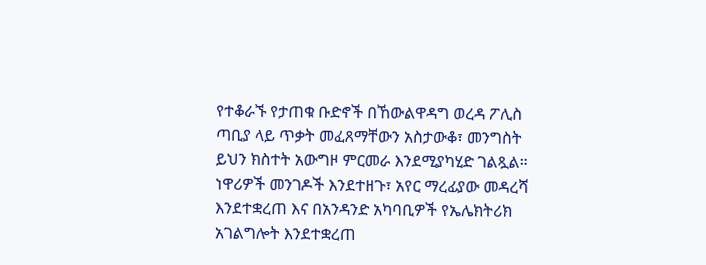የተቆራኙ የታጠቁ ቡድኖች በኸውልዋዳግ ወረዳ ፖሊስ ጣቢያ ላይ ጥቃት መፈጸማቸውን አስታውቆ፣ መንግስት ይህን ክስተት አውግዞ ምርመራ እንደሚያካሂድ ገልጿል።
ነዋሪዎች መንገዶች እንደተዘጉ፣ አየር ማረፊያው መዳረሻ እንደተቋረጠ እና በአንዳንድ አካባቢዎች የኤሌክትሪክ አገልግሎት እንደተቋረጠ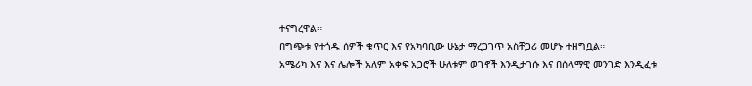ተናግረዋል።
በግጭቱ የተጎዱ ሰዎች ቁጥር እና የአካባቢው ሁኔታ ማረጋገጥ አስቸጋሪ መሆኑ ተዘግቧል።
አሜሪካ እና እና ሌሎች አለም አቀፍ አጋሮች ሁለቱም ወገኖች እንዲታገሱ እና በሰላማዊ መንገድ እንዲፈቱ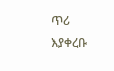ጥሪ እያቀረቡ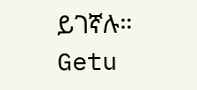ይገኛሉ።
Getu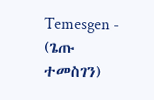Temesgen - (ጌጡ ተመስገን)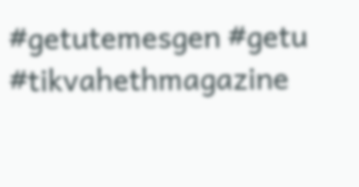#getutemesgen #getu #tikvahethmagazine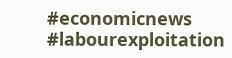#economicnews #labourexploitation